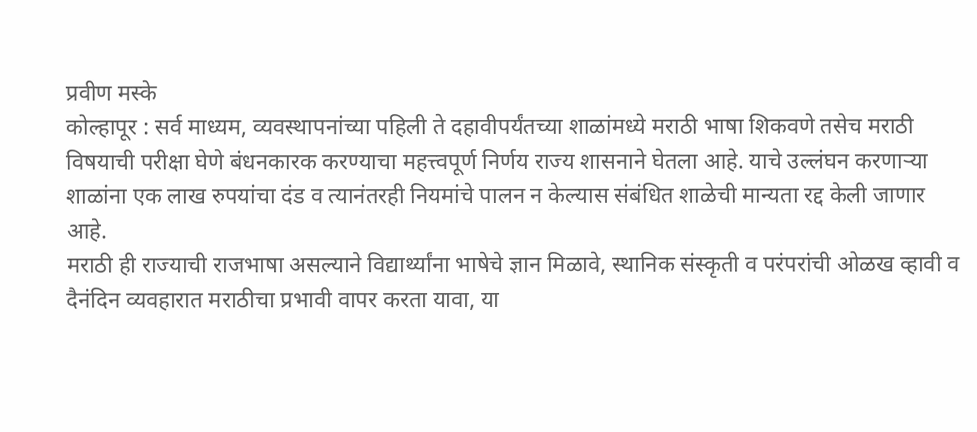प्रवीण मस्के
कोल्हापूर : सर्व माध्यम, व्यवस्थापनांच्या पहिली ते दहावीपर्यंतच्या शाळांमध्ये मराठी भाषा शिकवणे तसेच मराठी विषयाची परीक्षा घेणे बंधनकारक करण्याचा महत्त्वपूर्ण निर्णय राज्य शासनाने घेतला आहे. याचे उल्लंघन करणाऱ्या शाळांना एक लाख रुपयांचा दंड व त्यानंतरही नियमांचे पालन न केल्यास संबंधित शाळेची मान्यता रद्द केली जाणार आहे.
मराठी ही राज्याची राजभाषा असल्याने विद्यार्थ्यांना भाषेचे ज्ञान मिळावे, स्थानिक संस्कृती व परंपरांची ओळख व्हावी व दैनंदिन व्यवहारात मराठीचा प्रभावी वापर करता यावा, या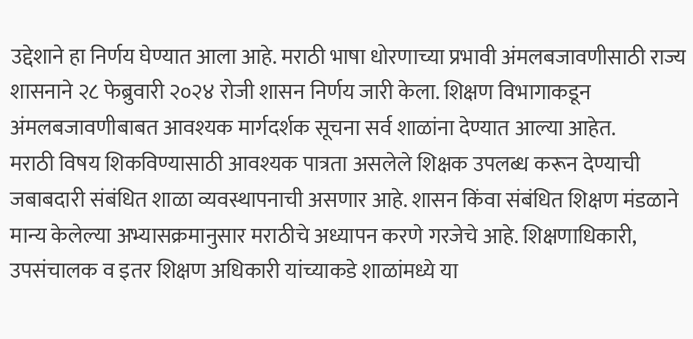उद्देशाने हा निर्णय घेण्यात आला आहे. मराठी भाषा धोरणाच्या प्रभावी अंमलबजावणीसाठी राज्य शासनाने २८ फेब्रुवारी २०२४ रोजी शासन निर्णय जारी केला. शिक्षण विभागाकडून अंमलबजावणीबाबत आवश्यक मार्गदर्शक सूचना सर्व शाळांना देण्यात आल्या आहेत.
मराठी विषय शिकविण्यासाठी आवश्यक पात्रता असलेले शिक्षक उपलब्ध करून देण्याची जबाबदारी संबंधित शाळा व्यवस्थापनाची असणार आहे. शासन किंवा संबंधित शिक्षण मंडळाने मान्य केलेल्या अभ्यासक्रमानुसार मराठीचे अध्यापन करणे गरजेचे आहे. शिक्षणाधिकारी, उपसंचालक व इतर शिक्षण अधिकारी यांच्याकडे शाळांमध्ये या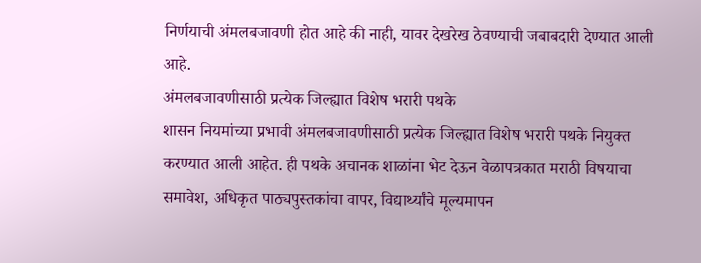निर्णयाची अंमलबजावणी होत आहे की नाही, यावर देखरेख ठेवण्याची जबाबदारी देण्यात आली आहे.
अंमलबजावणीसाठी प्रत्येक जिल्ह्यात विशेष भरारी पथके
शासन नियमांच्या प्रभावी अंमलबजावणीसाठी प्रत्येक जिल्ह्यात विशेष भरारी पथके नियुक्त करण्यात आली आहेत. ही पथके अचानक शाळांना भेट देऊन वेळापत्रकात मराठी विषयाचा समावेश, अधिकृत पाठ्यपुस्तकांचा वापर, विद्यार्थ्यांचे मूल्यमापन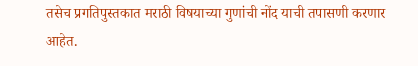तसेच प्रगतिपुस्तकात मराठी विषयाच्या गुणांची नोंद याची तपासणी करणार आहेत.